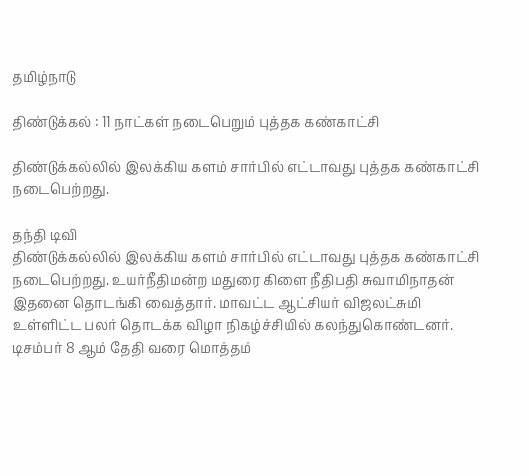தமிழ்நாடு

திண்டுக்கல் : 11 நாட்கள் நடைபெறும் புத்தக கண்காட்சி

திண்டுக்கல்லில் இலக்கிய களம் சார்பில் எட்டாவது புத்தக கண்காட்சி நடைபெற்றது.

தந்தி டிவி
திண்டுக்கல்லில் இலக்கிய களம் சார்பில் எட்டாவது புத்தக கண்காட்சி நடைபெற்றது. உயர்நீதிமன்ற மதுரை கிளை நீதிபதி சுவாமிநாதன் இதனை தொடங்கி வைத்தார். மாவட்ட ஆட்சியர் விஜலட்சுமி உள்ளிட்ட பலர் தொடக்க விழா நிகழ்ச்சியில் கலந்துகொண்டனர். டிசம்பர் 8 ஆம் தேதி வரை மொத்தம்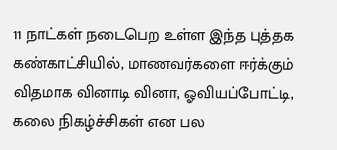11 நாட்கள் நடைபெற உள்ள இந்த புத்தக கண்காட்சியில், மாணவர்களை ஈர்க்கும் விதமாக வினாடி வினா, ஓவியப்போட்டி, கலை நிகழ்ச்சிகள் என பல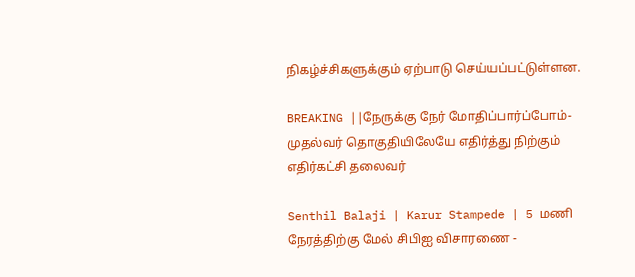நிகழ்ச்சிகளுக்கும் ஏற்பாடு செய்யப்பட்டுள்ளன.

BREAKING ||நேருக்கு நேர் மோதிப்பார்ப்போம்-முதல்வர் தொகுதியிலேயே எதிர்த்து நிற்கும் எதிர்கட்சி தலைவர்

Senthil Balaji | Karur Stampede | 5 மணி நேரத்திற்கு மேல் சிபிஐ விசாரணை -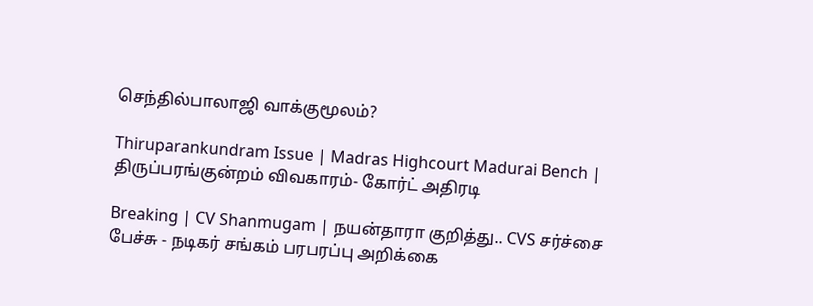செந்தில்பாலாஜி வாக்குமூலம்?

Thiruparankundram Issue | Madras Highcourt Madurai Bench | திருப்பரங்குன்றம் விவகாரம்- கோர்ட் அதிரடி

Breaking | CV Shanmugam | நயன்தாரா குறித்து.. CVS சர்ச்சை பேச்சு - நடிகர் சங்கம் பரபரப்பு அறிக்கை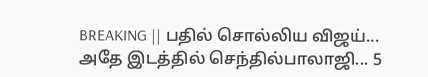BREAKING || பதில் சொல்லிய விஜய்... அதே இடத்தில் செந்தில்பாலாஜி... 5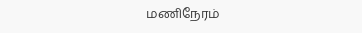மணிநேரம்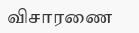விசாரணை